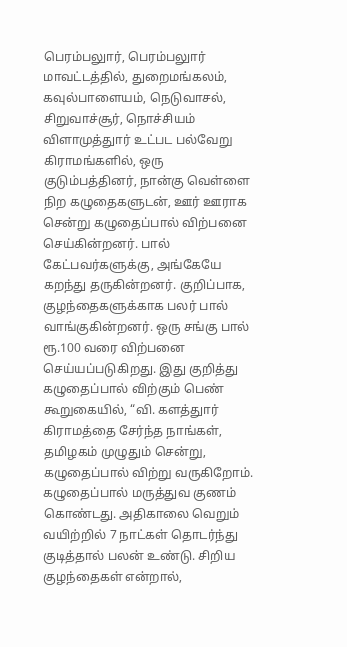பெரம்பலுார், பெரம்பலுார் மாவட்டத்தில், துறைமங்கலம், கவுல்பாளையம், நெடுவாசல், சிறுவாச்சூர், நொச்சியம் விளாமுத்துார் உட்பட பல்வேறு கிராமங்களில், ஒரு குடும்பத்தினர், நான்கு வெள்ளை நிற கழுதைகளுடன், ஊர் ஊராக சென்று கழுதைப்பால் விற்பனை செய்கின்றனர். பால் கேட்பவர்களுக்கு, அங்கேயே கறந்து தருகின்றனர். குறிப்பாக, குழந்தைகளுக்காக பலர் பால் வாங்குகின்றனர். ஒரு சங்கு பால் ரூ.100 வரை விற்பனை செய்யப்படுகிறது. இது குறித்து கழுதைப்பால் விற்கும் பெண் கூறுகையில், “வி. களத்துார் கிராமத்தை சேர்ந்த நாங்கள், தமிழகம் முழுதும் சென்று, கழுதைப்பால் விற்று வருகிறோம். கழுதைப்பால் மருத்துவ குணம் கொண்டது. அதிகாலை வெறும் வயிற்றில் 7 நாட்கள் தொடர்ந்து குடித்தால் பலன் உண்டு. சிறிய குழந்தைகள் என்றால்,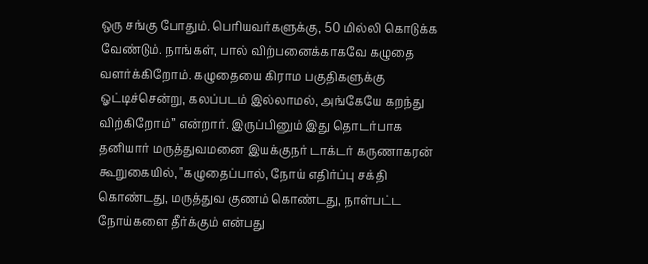ஒரு சங்கு போதும். பெரியவர்களுக்கு, 50 மில்லி கொடுக்க வேண்டும். நாங்கள், பால் விற்பனைக்காகவே கழுதை வளர்க்கிறோம். கழுதையை கிராம பகுதிகளுக்கு ஓட்டிச்சென்று, கலப்படம் இல்லாமல், அங்கேயே கறந்து விற்கிறோம்” என்றார். இருப்பினும் இது தொடர்பாக தனியார் மருத்துவமனை இயக்குநர் டாக்டர் கருணாகரன் கூறுகையில், "கழுதைப்பால், நோய் எதிர்ப்பு சக்தி கொண்டது, மருத்துவ குணம் கொண்டது, நாள்பட்ட நோய்களை தீர்க்கும் என்பது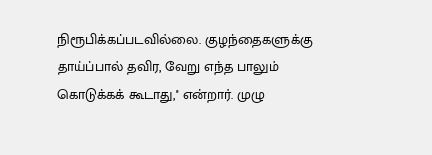நிரூபிக்கப்படவில்லை. குழந்தைகளுக்கு தாய்ப்பால் தவிர, வேறு எந்த பாலும் கொடுக்கக் கூடாது,'' என்றார். முழு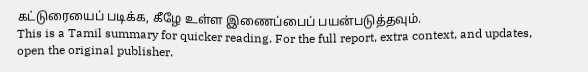கட்டுரையைப் படிக்க, கீழே உள்ள இணைப்பைப் பயன்படுத்தவும்.
This is a Tamil summary for quicker reading. For the full report, extra context, and updates, open the original publisher.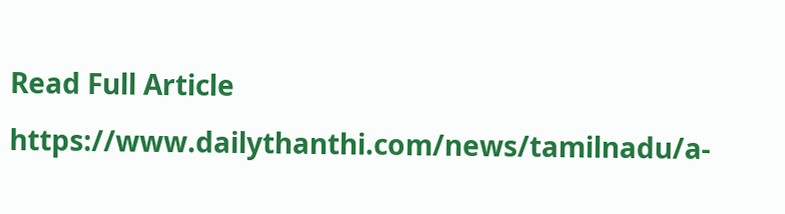Read Full Article
https://www.dailythanthi.com/news/tamilnadu/a-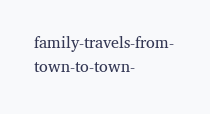family-travels-from-town-to-town-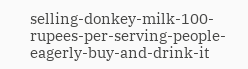selling-donkey-milk-100-rupees-per-serving-people-eagerly-buy-and-drink-it